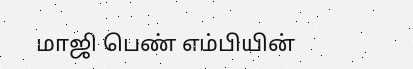மாஜி பெண் எம்பியின்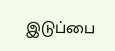இடுப்பை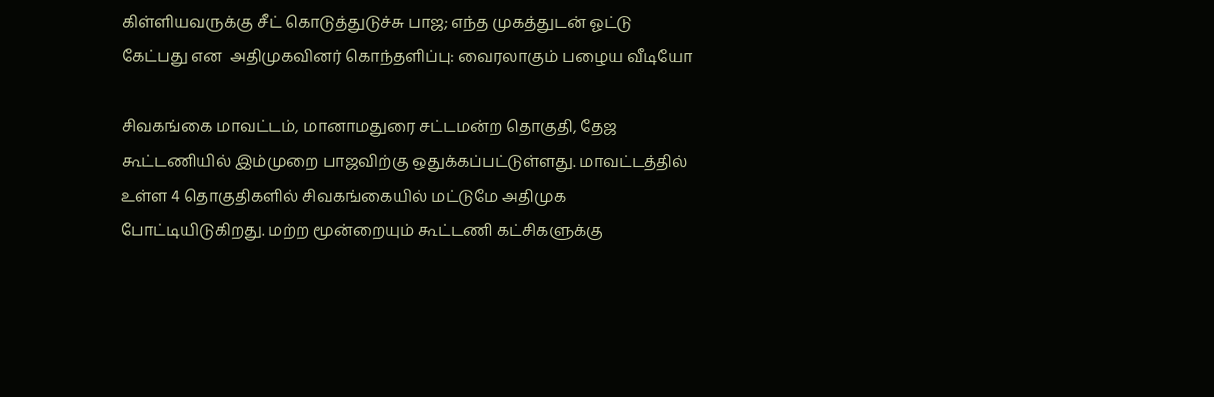கிள்ளியவருக்கு சீட் கொடுத்துடுச்சு பாஜ; எந்த முகத்துடன் ஓட்டு கேட்பது என  அதிமுகவினர் கொந்தளிப்பு: வைரலாகும் பழைய வீடியோ

சிவகங்கை மாவட்டம், மானாமதுரை சட்டமன்ற தொகுதி, தேஜ கூட்டணியில் இம்முறை பாஜவிற்கு ஒதுக்கப்பட்டுள்ளது. மாவட்டத்தில் உள்ள 4 தொகுதிகளில் சிவகங்கையில் மட்டுமே அதிமுக போட்டியிடுகிறது. மற்ற மூன்றையும் கூட்டணி கட்சிகளுக்கு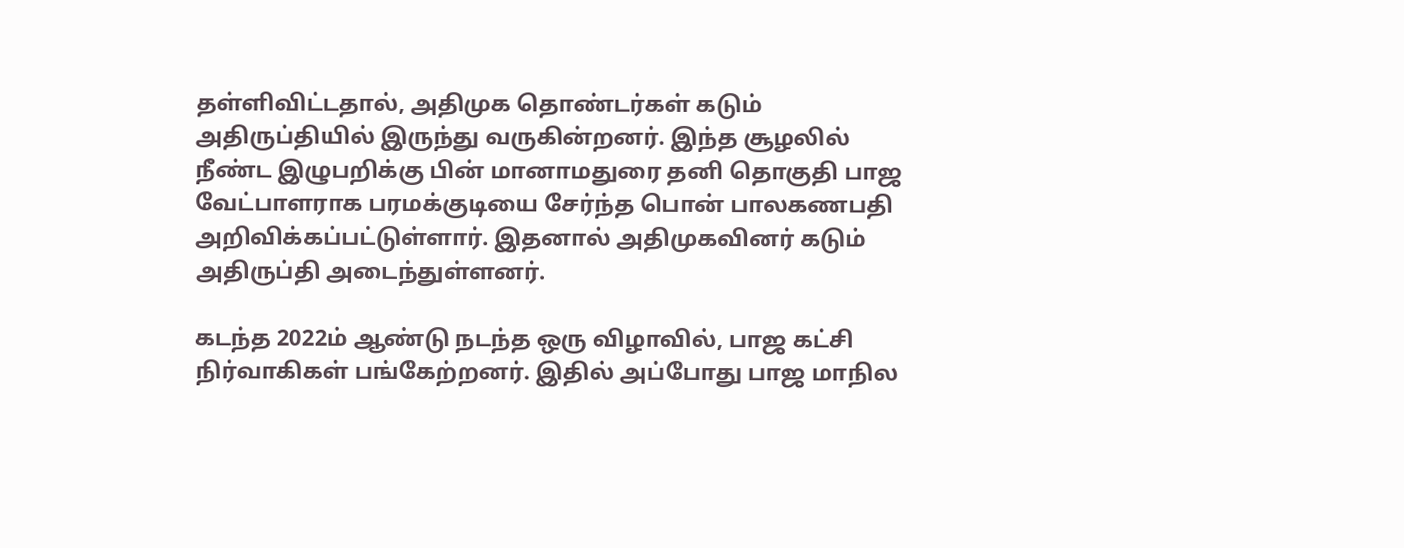தள்ளிவிட்டதால், அதிமுக தொண்டர்கள் கடும் அதிருப்தியில் இருந்து வருகின்றனர். இந்த சூழலில் நீண்ட இழுபறிக்கு பின் மானாமதுரை தனி தொகுதி பாஜ வேட்பாளராக பரமக்குடியை சேர்ந்த பொன் பாலகணபதி அறிவிக்கப்பட்டுள்ளார். இதனால் அதிமுகவினர் கடும் அதிருப்தி அடைந்துள்ளனர்.

கடந்த 2022ம் ஆண்டு நடந்த ஒரு விழாவில், பாஜ கட்சி நிர்வாகிகள் பங்கேற்றனர். இதில் அப்போது பாஜ மாநில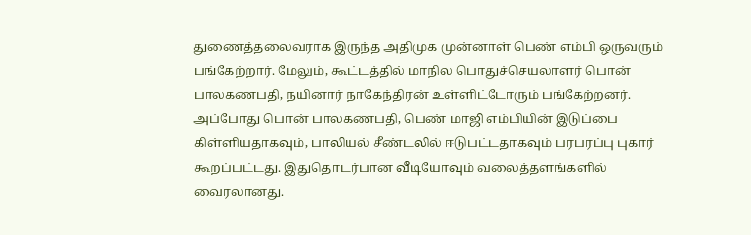துணைத்தலைவராக இருந்த அதிமுக முன்னாள் பெண் எம்பி ஒருவரும் பங்கேற்றார். மேலும், கூட்டத்தில் மாநில பொதுச்செயலாளர் பொன் பாலகணபதி, நயினார் நாகேந்திரன் உள்ளிட்டோரும் பங்கேற்றனர். அப்போது பொன் பாலகணபதி, பெண் மாஜி எம்பியின் இடுப்பை கிள்ளியதாகவும், பாலியல் சீண்டலில் ஈடுபட்டதாகவும் பரபரப்பு புகார் கூறப்பட்டது. இதுதொடர்பான வீடியோவும் வலைத்தளங்களில் வைரலானது.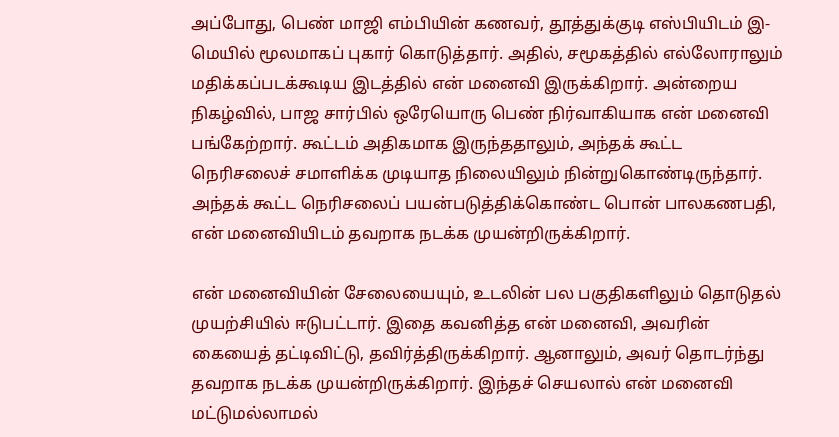அப்போது, பெண் மாஜி எம்பியின் கணவர், தூத்துக்குடி எஸ்பியிடம் இ-மெயில் மூலமாகப் புகார் கொடுத்தார். அதில், சமூகத்தில் எல்லோராலும் மதிக்கப்படக்கூடிய இடத்தில் என் மனைவி இருக்கிறார். அன்றைய நிகழ்வில், பாஜ சார்பில் ஒரேயொரு பெண் நிர்வாகியாக என் மனைவி பங்கேற்றார். கூட்டம் அதிகமாக இருந்ததாலும், அந்தக் கூட்ட நெரிசலைச் சமாளிக்க முடியாத நிலையிலும் நின்றுகொண்டிருந்தார். அந்தக் கூட்ட நெரிசலைப் பயன்படுத்திக்கொண்ட பொன் பாலகணபதி, என் மனைவியிடம் தவறாக நடக்க முயன்றிருக்கிறார்.

என் மனைவியின் சேலையையும், உடலின் பல பகுதிகளிலும் தொடுதல் முயற்சியில் ஈடுபட்டார். இதை கவனித்த என் மனைவி, அவரின் கையைத் தட்டிவிட்டு, தவிர்த்திருக்கிறார். ஆனாலும், அவர் தொடர்ந்து தவறாக நடக்க முயன்றிருக்கிறார். இந்தச் செயலால் என் மனைவி மட்டுமல்லாமல்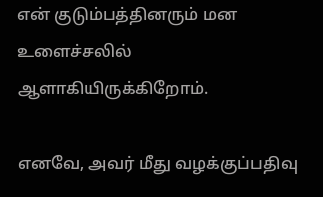என் குடும்பத்தினரும் மன உளைச்சலில் ஆளாகியிருக்கிறோம்.

எனவே, அவர் மீது வழக்குப்பதிவு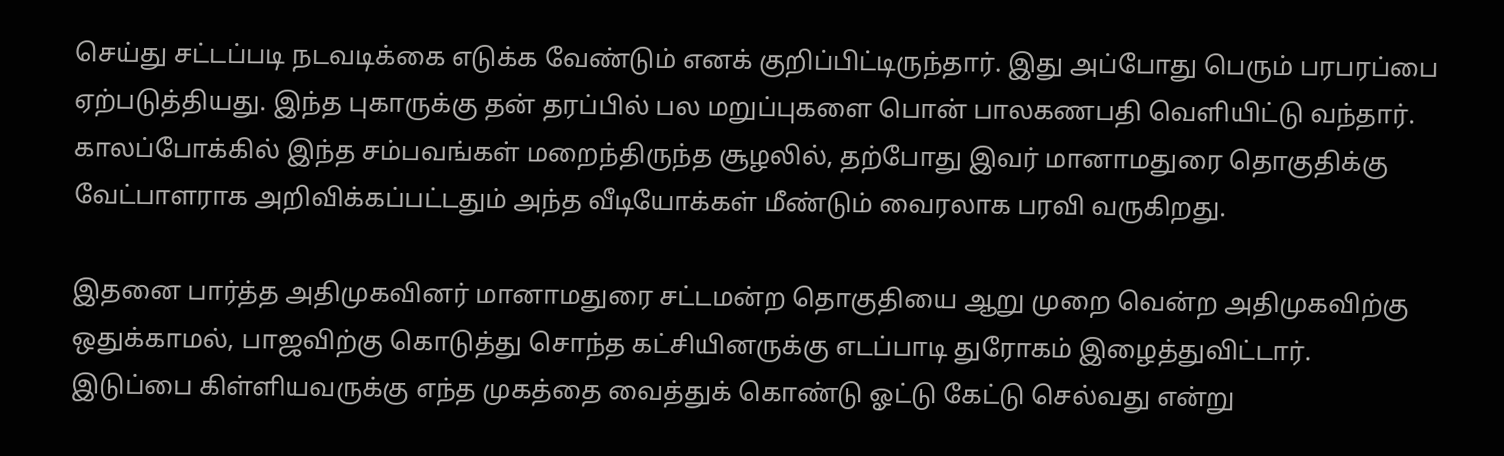செய்து சட்டப்படி நடவடிக்கை எடுக்க வேண்டும் எனக் குறிப்பிட்டிருந்தார். இது அப்போது பெரும் பரபரப்பை ஏற்படுத்தியது. இந்த புகாருக்கு தன் தரப்பில் பல மறுப்புகளை பொன் பாலகணபதி வெளியிட்டு வந்தார். காலப்போக்கில் இந்த சம்பவங்கள் மறைந்திருந்த சூழலில், தற்போது இவர் மானாமதுரை தொகுதிக்கு வேட்பாளராக அறிவிக்கப்பட்டதும் அந்த வீடியோக்கள் மீண்டும் வைரலாக பரவி வருகிறது.

இதனை பார்த்த அதிமுகவினர் மானாமதுரை சட்டமன்ற தொகுதியை ஆறு முறை வென்ற அதிமுகவிற்கு ஒதுக்காமல், பாஜவிற்கு கொடுத்து சொந்த கட்சியினருக்கு எடப்பாடி துரோகம் இழைத்துவிட்டார். இடுப்பை கிள்ளியவருக்கு எந்த முகத்தை வைத்துக் கொண்டு ஓட்டு கேட்டு செல்வது என்று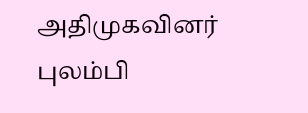அதிமுகவினர் புலம்பி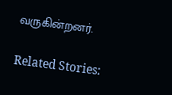வருகின்றனர்.

Related Stories: